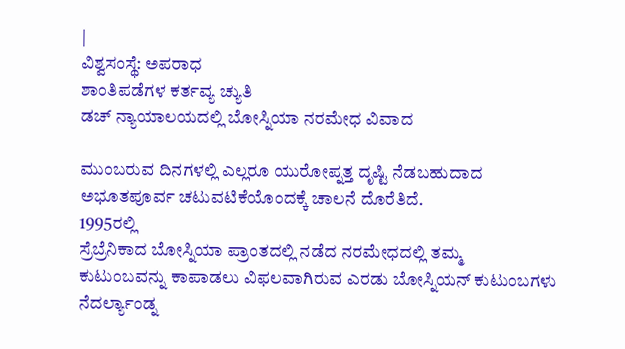|
ವಿಶ್ವಸಂಸ್ಥೆ: ಅಪರಾಧ
ಶಾಂತಿಪಡೆಗಳ ಕರ್ತವ್ಯ ಚ್ಯುತಿ
ಡಚ್ ನ್ಯಾಯಾಲಯದಲ್ಲಿ ಬೋಸ್ನಿಯಾ ನರಮೇಧ ವಿವಾದ

ಮುಂಬರುವ ದಿನಗಳಲ್ಲಿ ಎಲ್ಲರೂ ಯುರೋಪ್ನತ್ತ ದೃಷ್ಟಿ ನೆಡಬಹುದಾದ
ಅಭೂತಪೂರ್ವ ಚಟುವಟಿಕೆಯೊಂದಕ್ಕೆ ಚಾಲನೆ ದೊರೆತಿದೆ.
1995ರಲ್ಲಿ
ಸ್ರೆಬ್ರೆನಿಕಾದ ಬೋಸ್ನಿಯಾ ಪ್ರಾಂತದಲ್ಲಿ ನಡೆದ ನರಮೇಧದಲ್ಲಿ ತಮ್ಮ
ಕುಟುಂಬವನ್ನು ಕಾಪಾಡಲು ವಿಫಲವಾಗಿರುವ ಎರಡು ಬೋಸ್ನಿಯನ್ ಕುಟುಂಬಗಳು ನೆದರ್ಲ್ಯಾಂಡ್ನ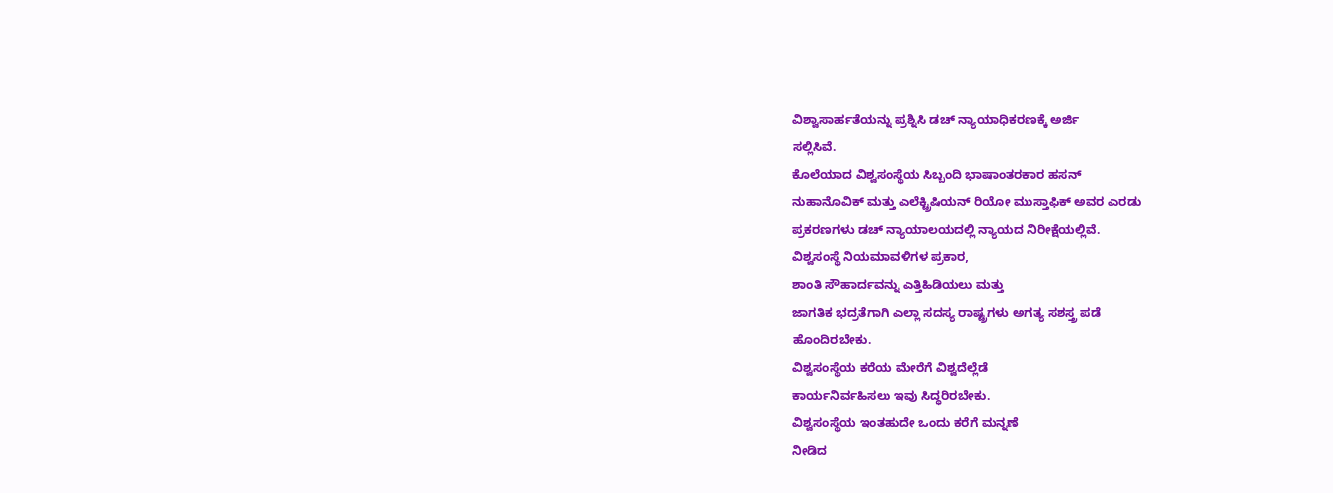ವಿಶ್ವಾಸಾರ್ಹತೆಯನ್ನು ಪ್ರಶ್ನಿಸಿ ಡಚ್ ನ್ಯಾಯಾಧಿಕರಣಕ್ಕೆ ಅರ್ಜಿ
ಸಲ್ಲಿಸಿವೆ.
ಕೊಲೆಯಾದ ವಿಶ್ವಸಂಸ್ಥೆಯ ಸಿಬ್ಬಂದಿ ಭಾಷಾಂತರಕಾರ ಹಸನ್
ನುಹಾನೊವಿಕ್ ಮತ್ತು ಎಲೆಕ್ಟ್ರಿಷಿಯನ್ ರಿಯೋ ಮುಸ್ತಾಫಿಕ್ ಅವರ ಎರಡು
ಪ್ರಕರಣಗಳು ಡಚ್ ನ್ಯಾಯಾಲಯದಲ್ಲಿ ನ್ಯಾಯದ ನಿರೀಕ್ಷೆಯಲ್ಲಿವೆ.
ವಿಶ್ವಸಂಸ್ಥೆ ನಿಯಮಾವಳಿಗಳ ಪ್ರಕಾರ,
ಶಾಂತಿ ಸೌಹಾರ್ದವನ್ನು ಎತ್ತಿಹಿಡಿಯಲು ಮತ್ತು
ಜಾಗತಿಕ ಭದ್ರತೆಗಾಗಿ ಎಲ್ಲಾ ಸದಸ್ಯ ರಾಷ್ಟ್ರಗಳು ಅಗತ್ಯ ಸಶಸ್ತ್ರ ಪಡೆ
ಹೊಂದಿರಬೇಕು.
ವಿಶ್ವಸಂಸ್ಥೆಯ ಕರೆಯ ಮೇರೆಗೆ ವಿಶ್ವದೆಲ್ಲೆಡೆ
ಕಾರ್ಯನಿರ್ವಹಿಸಲು ಇವು ಸಿದ್ಧರಿರಬೇಕು.
ವಿಶ್ವಸಂಸ್ಥೆಯ ಇಂತಹುದೇ ಒಂದು ಕರೆಗೆ ಮನ್ನಣೆ
ನೀಡಿದ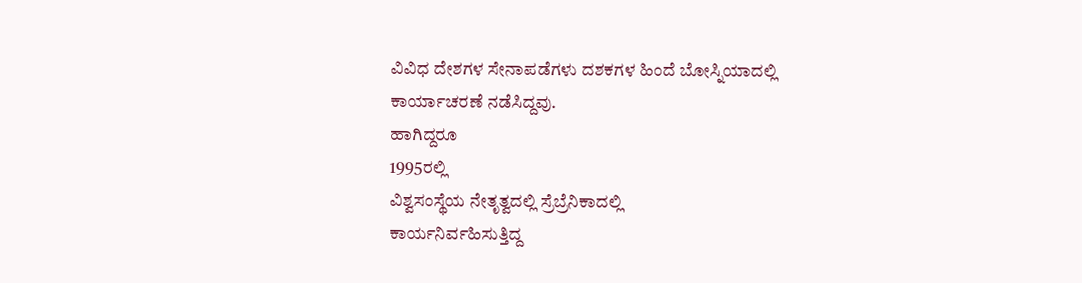ವಿವಿಧ ದೇಶಗಳ ಸೇನಾಪಡೆಗಳು ದಶಕಗಳ ಹಿಂದೆ ಬೋಸ್ನಿಯಾದಲ್ಲಿ
ಕಾರ್ಯಾಚರಣೆ ನಡೆಸಿದ್ದವು.
ಹಾಗಿದ್ದರೂ
1995ರಲ್ಲಿ
ವಿಶ್ವಸಂಸ್ಥೆಯ ನೇತೃತ್ವದಲ್ಲಿ ಸ್ರೆಬ್ರೆನಿಕಾದಲ್ಲಿ
ಕಾರ್ಯನಿರ್ವಹಿಸುತ್ತಿದ್ದ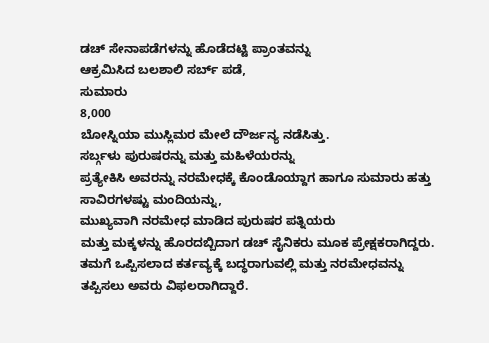ಡಚ್ ಸೇನಾಪಡೆಗಳನ್ನು ಹೊಡೆದಟ್ಟಿ ಪ್ರಾಂತವನ್ನು
ಆಕ್ರಮಿಸಿದ ಬಲಶಾಲಿ ಸರ್ಬ್ ಪಡೆ,
ಸುಮಾರು
8,000
ಬೋಸ್ನಿಯಾ ಮುಸ್ಲಿಮರ ಮೇಲೆ ದೌರ್ಜನ್ಯ ನಡೆಸಿತ್ತು.
ಸರ್ಬ್ಗಳು ಪುರುಷರನ್ನು ಮತ್ತು ಮಹಿಳೆಯರನ್ನು
ಪ್ರತ್ಯೇಕಿಸಿ ಅವರನ್ನು ನರಮೇಧಕ್ಕೆ ಕೊಂಡೊಯ್ದಾಗ ಹಾಗೂ ಸುಮಾರು ಹತ್ತು
ಸಾವಿರಗಳಷ್ಟು ಮಂದಿಯನ್ನು,
ಮುಖ್ಯವಾಗಿ ನರಮೇಧ ಮಾಡಿದ ಪುರುಷರ ಪತ್ನಿಯರು
ಮತ್ತು ಮಕ್ಕಳನ್ನು ಹೊರದಬ್ಬಿದಾಗ ಡಚ್ ಸೈನಿಕರು ಮೂಕ ಪ್ರೇಕ್ಷಕರಾಗಿದ್ದರು.
ತಮಗೆ ಒಪ್ಪಿಸಲಾದ ಕರ್ತವ್ಯಕ್ಕೆ ಬದ್ಧರಾಗುವಲ್ಲಿ ಮತ್ತು ನರಮೇಧವನ್ನು
ತಪ್ಪಿಸಲು ಅವರು ವಿಫಲರಾಗಿದ್ದಾರೆ.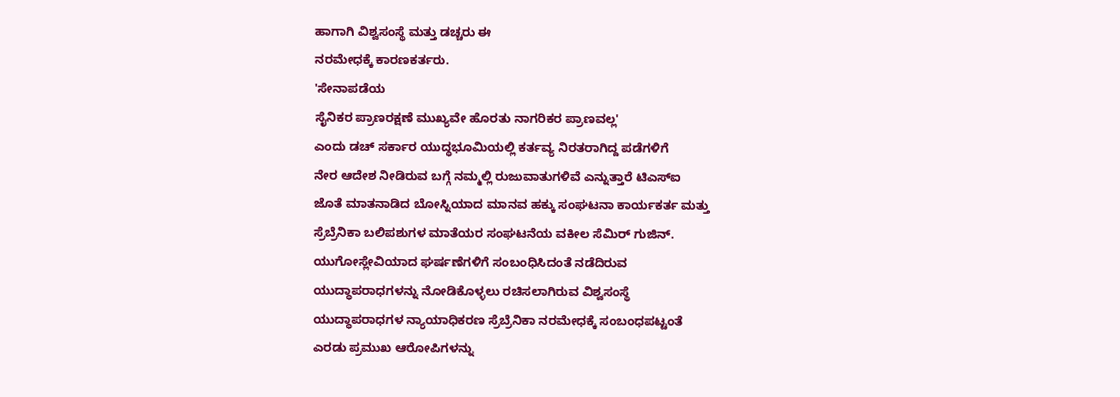ಹಾಗಾಗಿ ವಿಶ್ವಸಂಸ್ಥೆ ಮತ್ತು ಡಚ್ಚರು ಈ
ನರಮೇಧಕ್ಕೆ ಕಾರಣಕರ್ತರು.
'ಸೇನಾಪಡೆಯ
ಸೈನಿಕರ ಪ್ರಾಣರಕ್ಷಣೆ ಮುಖ್ಯವೇ ಹೊರತು ನಾಗರಿಕರ ಪ್ರಾಣವಲ್ಲ'
ಎಂದು ಡಚ್ ಸರ್ಕಾರ ಯುದ್ಧಭೂಮಿಯಲ್ಲಿ ಕರ್ತವ್ಯ ನಿರತರಾಗಿದ್ದ ಪಡೆಗಳಿಗೆ
ನೇರ ಆದೇಶ ನೀಡಿರುವ ಬಗ್ಗೆ ನಮ್ಮಲ್ಲಿ ರುಜುವಾತುಗಳಿವೆ ಎನ್ನುತ್ತಾರೆ ಟಿಎಸ್ಐ
ಜೊತೆ ಮಾತನಾಡಿದ ಬೋಸ್ನಿಯಾದ ಮಾನವ ಹಕ್ಕು ಸಂಘಟನಾ ಕಾರ್ಯಕರ್ತ ಮತ್ತು
ಸ್ರೆಬ್ರೆನಿಕಾ ಬಲಿಪಶುಗಳ ಮಾತೆಯರ ಸಂಘಟನೆಯ ವಕೀಲ ಸೆಮಿರ್ ಗುಜಿನ್.
ಯುಗೋಸ್ಲೇವಿಯಾದ ಘರ್ಷಣೆಗಳಿಗೆ ಸಂಬಂಧಿಸಿದಂತೆ ನಡೆದಿರುವ
ಯುದ್ಧಾಪರಾಧಗಳನ್ನು ನೋಡಿಕೊಳ್ಳಲು ರಚಿಸಲಾಗಿರುವ ವಿಶ್ವಸಂಸ್ಥೆ
ಯುದ್ಧಾಪರಾಧಗಳ ನ್ಯಾಯಾಧಿಕರಣ ಸ್ರೆಬ್ರೆನಿಕಾ ನರಮೇಧಕ್ಕೆ ಸಂಬಂಧಪಟ್ಟಂತೆ
ಎರಡು ಪ್ರಮುಖ ಆರೋಪಿಗಳನ್ನು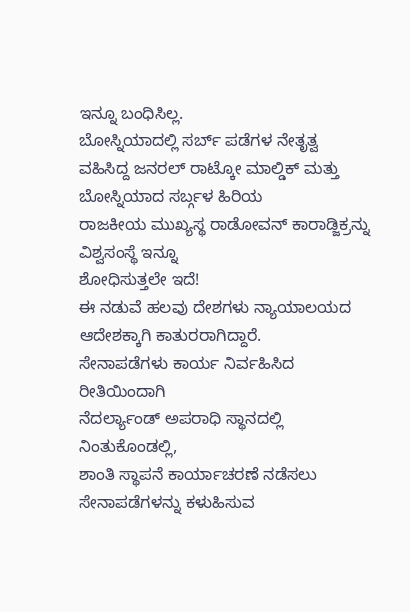ಇನ್ನೂ ಬಂಧಿಸಿಲ್ಲ.
ಬೋಸ್ನಿಯಾದಲ್ಲಿ ಸರ್ಬ್ ಪಡೆಗಳ ನೇತೃತ್ವ
ವಹಿಸಿದ್ದ ಜನರಲ್ ರಾಟ್ಕೋ ಮಾಲ್ಡಿಕ್ ಮತ್ತು ಬೋಸ್ನಿಯಾದ ಸರ್ಬ್ಗಳ ಹಿರಿಯ
ರಾಜಕೀಯ ಮುಖ್ಯಸ್ಥ ರಾಡೋವನ್ ಕಾರಾಡ್ಜಿಕ್ರನ್ನು ವಿಶ್ವಸಂಸ್ಥೆ ಇನ್ನೂ
ಶೋಧಿಸುತ್ತಲೇ ಇದೆ!
ಈ ನಡುವೆ ಹಲವು ದೇಶಗಳು ನ್ಯಾಯಾಲಯದ ಆದೇಶಕ್ಕಾಗಿ ಕಾತುರರಾಗಿದ್ದಾರೆ.
ಸೇನಾಪಡೆಗಳು ಕಾರ್ಯ ನಿರ್ವಹಿಸಿದ ರೀತಿಯಿಂದಾಗಿ
ನೆದರ್ಲ್ಯಾಂಡ್ ಅಪರಾಧಿ ಸ್ಥಾನದಲ್ಲಿ ನಿಂತುಕೊಂಡಲ್ಲಿ,
ಶಾಂತಿ ಸ್ಥಾಪನೆ ಕಾರ್ಯಾಚರಣೆ ನಡೆಸಲು
ಸೇನಾಪಡೆಗಳನ್ನು ಕಳುಹಿಸುವ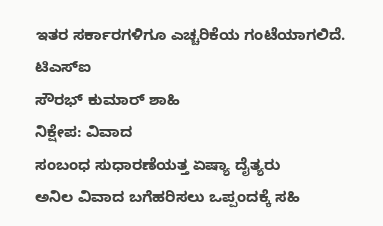ಇತರ ಸರ್ಕಾರಗಳಿಗೂ ಎಚ್ಚರಿಕೆಯ ಗಂಟೆಯಾಗಲಿದೆ.
ಟಿಎಸ್ಐ
ಸೌರಭ್ ಕುಮಾರ್ ಶಾಹಿ
ನಿಕ್ಷೇಪ: ವಿವಾದ
ಸಂಬಂಧ ಸುಧಾರಣೆಯತ್ತ ಏಷ್ಯಾ ದೈತ್ಯರು
ಅನಿಲ ವಿವಾದ ಬಗೆಹರಿಸಲು ಒಪ್ಪಂದಕ್ಕೆ ಸಹಿ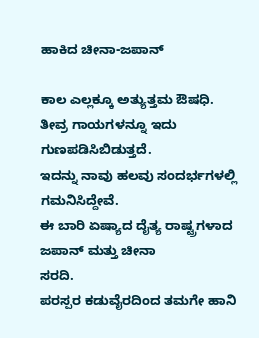ಹಾಕಿದ ಚೀನಾ-ಜಪಾನ್

ಕಾಲ ಎಲ್ಲಕ್ಕೂ ಅತ್ಯುತ್ತಮ ಔಷಧಿ.
ತೀವ್ರ ಗಾಯಗಳನ್ನೂ ಇದು ಗುಣಪಡಿಸಿಬಿಡುತ್ತದೆ.
ಇದನ್ನು ನಾವು ಹಲವು ಸಂದರ್ಭಗಳಲ್ಲಿ
ಗಮನಿಸಿದ್ದೇವೆ.
ಈ ಬಾರಿ ಏಷ್ಯಾದ ದೈತ್ಯ ರಾಷ್ಟ್ರಗಳಾದ ಜಪಾನ್ ಮತ್ತು ಚೀನಾ
ಸರದಿ.
ಪರಸ್ಪರ ಕಡುವೈರದಿಂದ ತಮಗೇ ಹಾನಿ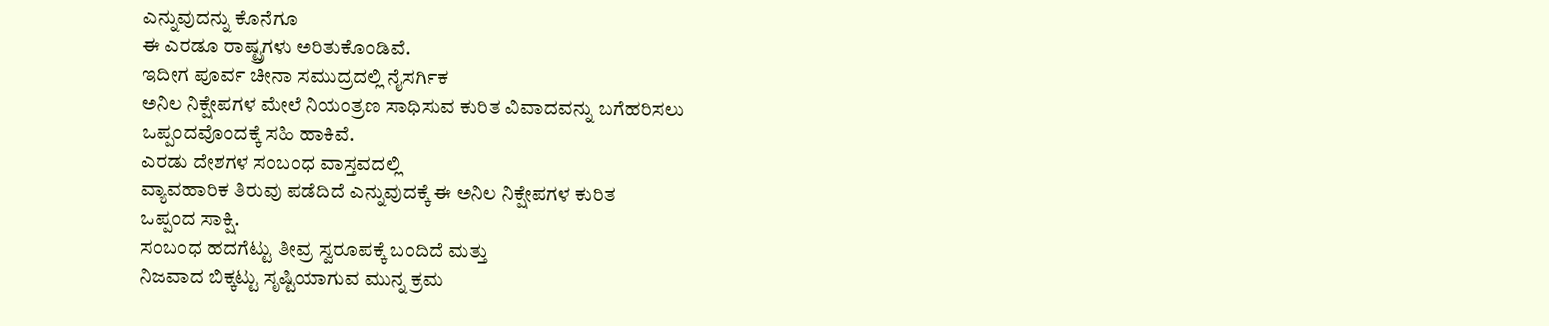ಎನ್ನುವುದನ್ನು ಕೊನೆಗೂ
ಈ ಎರಡೂ ರಾಷ್ಟ್ರಗಳು ಅರಿತುಕೊಂಡಿವೆ.
ಇದೀಗ ಪೂರ್ವ ಚೀನಾ ಸಮುದ್ರದಲ್ಲಿ ನೈಸರ್ಗಿಕ
ಅನಿಲ ನಿಕ್ಷೇಪಗಳ ಮೇಲೆ ನಿಯಂತ್ರಣ ಸಾಧಿಸುವ ಕುರಿತ ವಿವಾದವನ್ನು ಬಗೆಹರಿಸಲು
ಒಪ್ಪಂದವೊಂದಕ್ಕೆ ಸಹಿ ಹಾಕಿವೆ.
ಎರಡು ದೇಶಗಳ ಸಂಬಂಧ ವಾಸ್ತವದಲ್ಲಿ
ವ್ಯಾವಹಾರಿಕ ತಿರುವು ಪಡೆದಿದೆ ಎನ್ನುವುದಕ್ಕೆ ಈ ಅನಿಲ ನಿಕ್ಷೇಪಗಳ ಕುರಿತ
ಒಪ್ಪಂದ ಸಾಕ್ಷಿ.
ಸಂಬಂಧ ಹದಗೆಟ್ಟು ತೀವ್ರ ಸ್ವರೂಪಕ್ಕೆ ಬಂದಿದೆ ಮತ್ತು
ನಿಜವಾದ ಬಿಕ್ಕಟ್ಟು ಸೃಷ್ಟಿಯಾಗುವ ಮುನ್ನ ಕ್ರಮ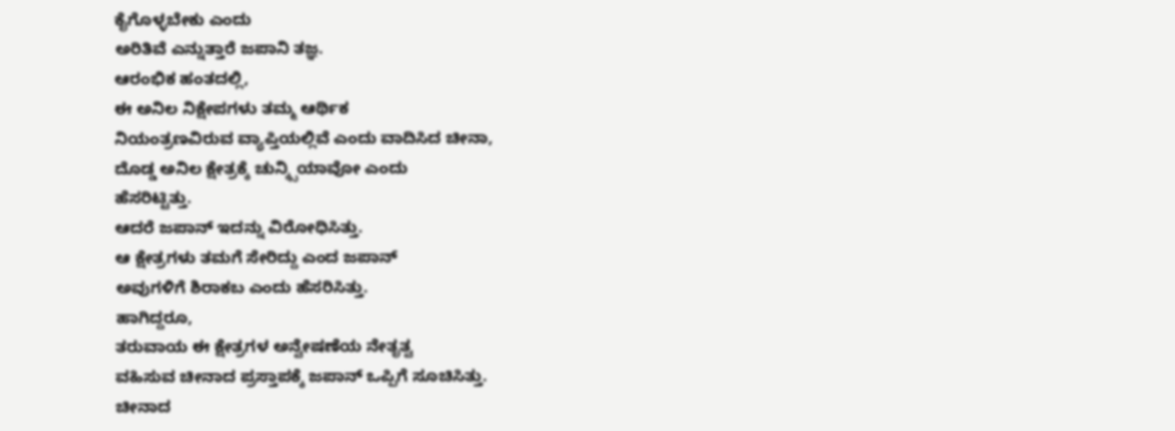ಕೈಗೊಳ್ಳಬೇಕು ಎಂದು
ಅರಿತಿವೆ ಎನ್ನುತ್ತಾರೆ ಜಪಾನಿ ತಜ್ಞ.
ಆರಂಭಿಕ ಹಂತದಲ್ಲಿ,
ಈ ಅನಿಲ ನಿಕ್ಷೇಪಗಳು ತಮ್ಮ ಆರ್ಥಿಕ
ನಿಯಂತ್ರಣವಿರುವ ವ್ಯಾಪ್ತಿಯಲ್ಲಿವೆ ಎಂದು ವಾದಿಸಿದ ಚೀನಾ,
ದೊಡ್ಡ ಅನಿಲ ಕ್ಷೇತ್ರಕ್ಕೆ ಚುನ್ಕ್ಸಿಯಾವೋ ಎಂದು
ಹೆಸರಿಟ್ಟಿತ್ತು.
ಆದರೆ ಜಪಾನ್ ಇದನ್ನು ವಿರೋಧಿಸಿತ್ತು.
ಆ ಕ್ಷೇತ್ರಗಳು ತಮಗೆ ಸೇರಿದ್ದು ಎಂದ ಜಪಾನ್
ಅವುಗಳಿಗೆ ಶಿರಾಕಬ ಎಂದು ಹೆಸರಿಸಿತ್ತು.
ಹಾಗಿದ್ದರೂ,
ತರುವಾಯ ಈ ಕ್ಷೇತ್ರಗಳ ಅನ್ವೇಷಣೆಯ ನೇತೃತ್ವ
ವಹಿಸುವ ಚೀನಾದ ಪ್ರಸ್ತಾಪಕ್ಕೆ ಜಪಾನ್ ಒಪ್ಪಿಗೆ ಸೂಚಿಸಿತ್ತು.
ಚೀನಾದ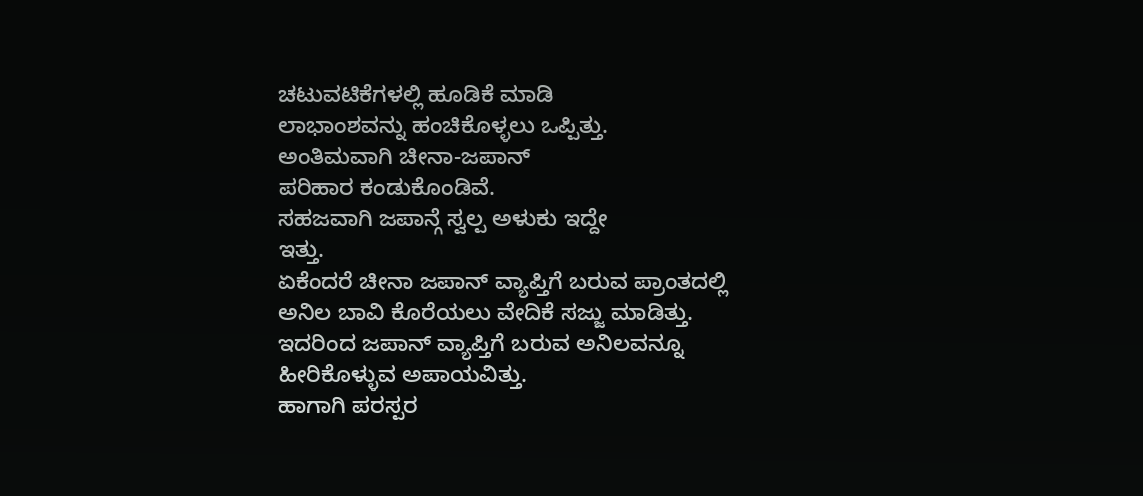ಚಟುವಟಿಕೆಗಳಲ್ಲಿ ಹೂಡಿಕೆ ಮಾಡಿ
ಲಾಭಾಂಶವನ್ನು ಹಂಚಿಕೊಳ್ಳಲು ಒಪ್ಪಿತ್ತು.
ಅಂತಿಮವಾಗಿ ಚೀನಾ-ಜಪಾನ್
ಪರಿಹಾರ ಕಂಡುಕೊಂಡಿವೆ.
ಸಹಜವಾಗಿ ಜಪಾನ್ಗೆ ಸ್ವಲ್ಪ ಅಳುಕು ಇದ್ದೇ
ಇತ್ತು.
ಏಕೆಂದರೆ ಚೀನಾ ಜಪಾನ್ ವ್ಯಾಪ್ತಿಗೆ ಬರುವ ಪ್ರಾಂತದಲ್ಲಿ
ಅನಿಲ ಬಾವಿ ಕೊರೆಯಲು ವೇದಿಕೆ ಸಜ್ಜು ಮಾಡಿತ್ತು.
ಇದರಿಂದ ಜಪಾನ್ ವ್ಯಾಪ್ತಿಗೆ ಬರುವ ಅನಿಲವನ್ನೂ
ಹೀರಿಕೊಳ್ಳುವ ಅಪಾಯವಿತ್ತು.
ಹಾಗಾಗಿ ಪರಸ್ಪರ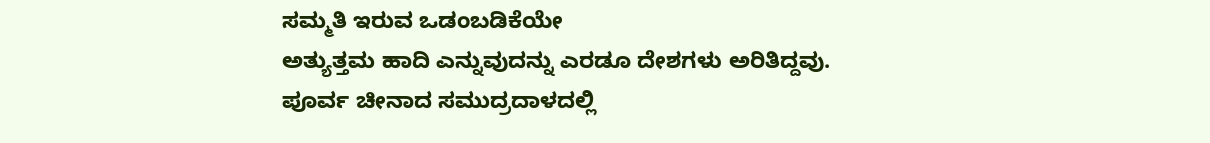ಸಮ್ಮತಿ ಇರುವ ಒಡಂಬಡಿಕೆಯೇ
ಅತ್ಯುತ್ತಮ ಹಾದಿ ಎನ್ನುವುದನ್ನು ಎರಡೂ ದೇಶಗಳು ಅರಿತಿದ್ದವು.
ಪೂರ್ವ ಚೀನಾದ ಸಮುದ್ರದಾಳದಲ್ಲಿ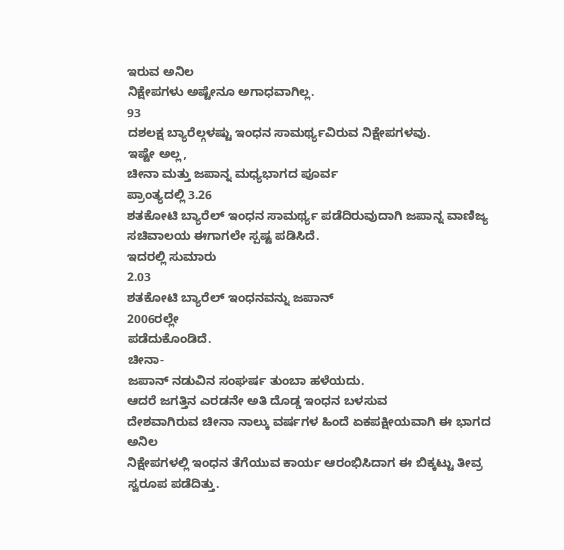ಇರುವ ಅನಿಲ
ನಿಕ್ಷೇಪಗಳು ಅಷ್ಟೇನೂ ಅಗಾಧವಾಗಿಲ್ಲ.
93
ದಶಲಕ್ಷ ಬ್ಯಾರೆಲ್ಗಳಷ್ಟು ಇಂಧನ ಸಾಮರ್ಥ್ಯವಿರುವ ನಿಕ್ಷೇಪಗಳವು.
ಇಷ್ಟೇ ಅಲ್ಲ,
ಚೀನಾ ಮತ್ತು ಜಪಾನ್ನ ಮಧ್ಯಭಾಗದ ಪೂರ್ವ
ಪ್ರಾಂತ್ಯದಲ್ಲಿ 3.26
ಶತಕೋಟಿ ಬ್ಯಾರೆಲ್ ಇಂಧನ ಸಾಮರ್ಥ್ಯ ಪಡೆದಿರುವುದಾಗಿ ಜಪಾನ್ನ ವಾಣಿಜ್ಯ
ಸಚಿವಾಲಯ ಈಗಾಗಲೇ ಸ್ಪಷ್ಟ ಪಡಿಸಿದೆ.
ಇದರಲ್ಲಿ ಸುಮಾರು
2.03
ಶತಕೋಟಿ ಬ್ಯಾರೆಲ್ ಇಂಧನವನ್ನು ಜಪಾನ್
2006ರಲ್ಲೇ
ಪಡೆದುಕೊಂಡಿದೆ.
ಚೀನಾ-
ಜಪಾನ್ ನಡುವಿನ ಸಂಘರ್ಷ ತುಂಬಾ ಹಳೆಯದು.
ಆದರೆ ಜಗತ್ತಿನ ಎರಡನೇ ಅತಿ ದೊಡ್ಡ ಇಂಧನ ಬಳಸುವ
ದೇಶವಾಗಿರುವ ಚೀನಾ ನಾಲ್ಕು ವರ್ಷಗಳ ಹಿಂದೆ ಏಕಪಕ್ಷೀಯವಾಗಿ ಈ ಭಾಗದ ಅನಿಲ
ನಿಕ್ಷೇಪಗಳಲ್ಲಿ ಇಂಧನ ತೆಗೆಯುವ ಕಾರ್ಯ ಆರಂಭಿಸಿದಾಗ ಈ ಬಿಕ್ಕಟ್ಟು ತೀವ್ರ
ಸ್ವರೂಪ ಪಡೆದಿತ್ತು.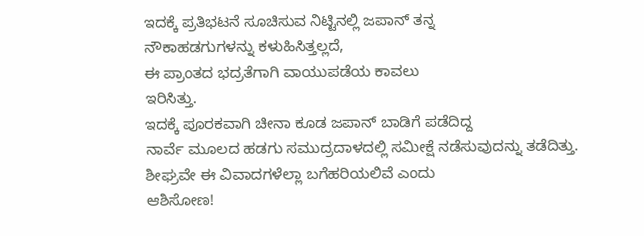ಇದಕ್ಕೆ ಪ್ರತಿಭಟನೆ ಸೂಚಿಸುವ ನಿಟ್ಟಿನಲ್ಲಿ ಜಪಾನ್ ತನ್ನ
ನೌಕಾಹಡಗುಗಳನ್ನು ಕಳುಹಿಸಿತ್ತಲ್ಲದೆ,
ಈ ಪ್ರಾಂತದ ಭದ್ರತೆಗಾಗಿ ವಾಯುಪಡೆಯ ಕಾವಲು
ಇರಿಸಿತ್ತು.
ಇದಕ್ಕೆ ಪೂರಕವಾಗಿ ಚೀನಾ ಕೂಡ ಜಪಾನ್ ಬಾಡಿಗೆ ಪಡೆದಿದ್ದ
ನಾರ್ವೆ ಮೂಲದ ಹಡಗು ಸಮುದ್ರದಾಳದಲ್ಲಿ ಸಮೀಕ್ಷೆ ನಡೆಸುವುದನ್ನು ತಡೆದಿತ್ತು.
ಶೀಘ್ರವೇ ಈ ವಿವಾದಗಳೆಲ್ಲಾ ಬಗೆಹರಿಯಲಿವೆ ಎಂದು
ಆಶಿಸೋಣ!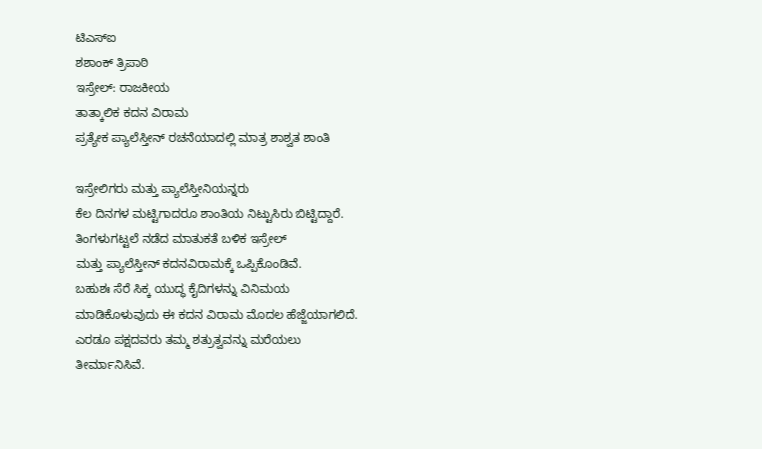ಟಿಎಸ್ಐ
ಶಶಾಂಕ್ ತ್ರಿಪಾಠಿ
ಇಸ್ರೇಲ್: ರಾಜಕೀಯ
ತಾತ್ಕಾಲಿಕ ಕದನ ವಿರಾಮ
ಪ್ರತ್ಯೇಕ ಪ್ಯಾಲೆಸ್ತೀನ್ ರಚನೆಯಾದಲ್ಲಿ ಮಾತ್ರ ಶಾಶ್ವತ ಶಾಂತಿ

ಇಸ್ರೇಲಿಗರು ಮತ್ತು ಪ್ಯಾಲೆಸ್ತೀನಿಯನ್ನರು
ಕೆಲ ದಿನಗಳ ಮಟ್ಟಿಗಾದರೂ ಶಾಂತಿಯ ನಿಟ್ಟುಸಿರು ಬಿಟ್ಟಿದ್ದಾರೆ.
ತಿಂಗಳುಗಟ್ಟಲೆ ನಡೆದ ಮಾತುಕತೆ ಬಳಿಕ ಇಸ್ರೇಲ್
ಮತ್ತು ಪ್ಯಾಲೆಸ್ತೀನ್ ಕದನವಿರಾಮಕ್ಕೆ ಒಪ್ಪಿಕೊಂಡಿವೆ.
ಬಹುಶಃ ಸೆರೆ ಸಿಕ್ಕ ಯುದ್ಧ ಕೈದಿಗಳನ್ನು ವಿನಿಮಯ
ಮಾಡಿಕೊಳುವುದು ಈ ಕದನ ವಿರಾಮ ಮೊದಲ ಹೆಜ್ಜೆಯಾಗಲಿದೆ.
ಎರಡೂ ಪಕ್ಷದವರು ತಮ್ಮ ಶತ್ರುತ್ವವನ್ನು ಮರೆಯಲು
ತೀರ್ಮಾನಿಸಿವೆ.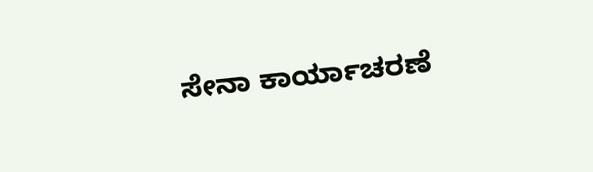ಸೇನಾ ಕಾರ್ಯಾಚರಣೆ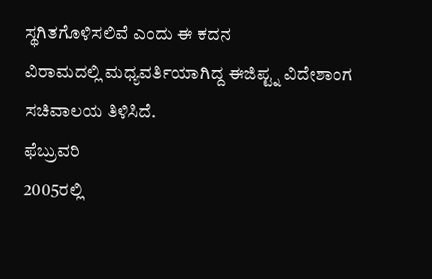ಸ್ಥಗಿತಗೊಳಿಸಲಿವೆ ಎಂದು ಈ ಕದನ
ವಿರಾಮದಲ್ಲಿ ಮಧ್ಯವರ್ತಿಯಾಗಿದ್ದ ಈಜಿಪ್ಟ್ನ ವಿದೇಶಾಂಗ ಸಚಿವಾಲಯ ತಿಳಿಸಿದೆ.
ಫೆಬ್ರುವರಿ
2005ರಲ್ಲಿ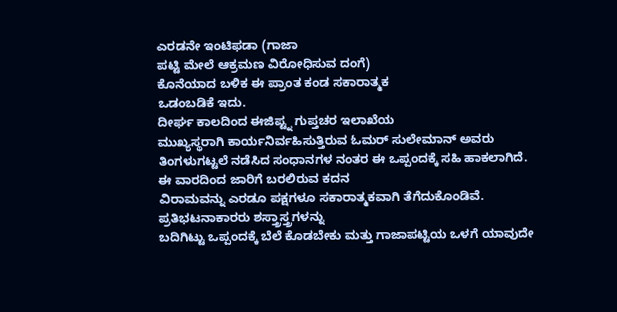ಎರಡನೇ ಇಂಟಿಫಡಾ (ಗಾಜಾ
ಪಟ್ಟಿ ಮೇಲೆ ಆಕ್ರಮಣ ವಿರೋಧಿಸುವ ದಂಗೆ)
ಕೊನೆಯಾದ ಬಳಿಕ ಈ ಪ್ರಾಂತ ಕಂಡ ಸಕಾರಾತ್ಮಕ
ಒಡಂಬಡಿಕೆ ಇದು.
ದೀರ್ಘ ಕಾಲದಿಂದ ಈಜಿಪ್ಟ್ನ ಗುಪ್ತಚರ ಇಲಾಖೆಯ
ಮುಖ್ಯಸ್ಥರಾಗಿ ಕಾರ್ಯನಿರ್ವಹಿಸುತ್ತಿರುವ ಓಮರ್ ಸುಲೇಮಾನ್ ಅವರು
ತಿಂಗಳುಗಟ್ಟಲೆ ನಡೆಸಿದ ಸಂಧಾನಗಳ ನಂತರ ಈ ಒಪ್ಪಂದಕ್ಕೆ ಸಹಿ ಹಾಕಲಾಗಿದೆ.
ಈ ವಾರದಿಂದ ಜಾರಿಗೆ ಬರಲಿರುವ ಕದನ
ವಿರಾಮವನ್ನು ಎರಡೂ ಪಕ್ಷಗಳೂ ಸಕಾರಾತ್ಮಕವಾಗಿ ತೆಗೆದುಕೊಂಡಿವೆ.
ಪ್ರತಿಭಟನಾಕಾರರು ಶಸ್ತ್ರಾಸ್ತ್ರಗಳನ್ನು
ಬದಿಗಿಟ್ಟು ಒಪ್ಪಂದಕ್ಕೆ ಬೆಲೆ ಕೊಡಬೇಕು ಮತ್ತು ಗಾಜಾಪಟ್ಟಿಯ ಒಳಗೆ ಯಾವುದೇ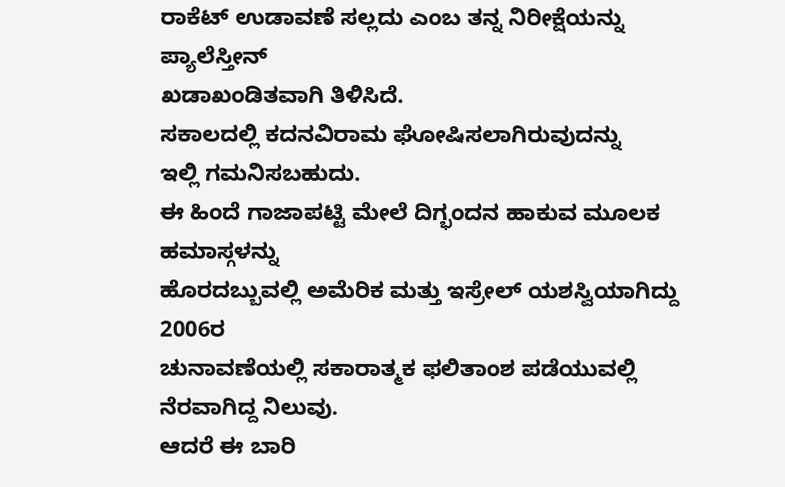ರಾಕೆಟ್ ಉಡಾವಣೆ ಸಲ್ಲದು ಎಂಬ ತನ್ನ ನಿರೀಕ್ಷೆಯನ್ನು ಪ್ಯಾಲೆಸ್ತೀನ್
ಖಡಾಖಂಡಿತವಾಗಿ ತಿಳಿಸಿದೆ.
ಸಕಾಲದಲ್ಲಿ ಕದನವಿರಾಮ ಘೋಷಿಸಲಾಗಿರುವುದನ್ನು
ಇಲ್ಲಿ ಗಮನಿಸಬಹುದು.
ಈ ಹಿಂದೆ ಗಾಜಾಪಟ್ಟಿ ಮೇಲೆ ದಿಗ್ಭಂದನ ಹಾಕುವ ಮೂಲಕ ಹಮಾಸ್ಗಳನ್ನು
ಹೊರದಬ್ಬುವಲ್ಲಿ ಅಮೆರಿಕ ಮತ್ತು ಇಸ್ರೇಲ್ ಯಶಸ್ವಿಯಾಗಿದ್ದು
2006ರ
ಚುನಾವಣೆಯಲ್ಲಿ ಸಕಾರಾತ್ಮಕ ಫಲಿತಾಂಶ ಪಡೆಯುವಲ್ಲಿ ನೆರವಾಗಿದ್ದ ನಿಲುವು.
ಆದರೆ ಈ ಬಾರಿ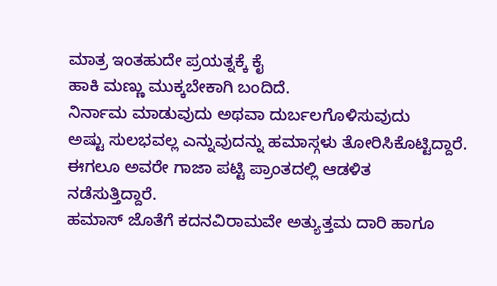ಮಾತ್ರ ಇಂತಹುದೇ ಪ್ರಯತ್ನಕ್ಕೆ ಕೈ
ಹಾಕಿ ಮಣ್ಣು ಮುಕ್ಕಬೇಕಾಗಿ ಬಂದಿದೆ.
ನಿರ್ನಾಮ ಮಾಡುವುದು ಅಥವಾ ದುರ್ಬಲಗೊಳಿಸುವುದು
ಅಷ್ಟು ಸುಲಭವಲ್ಲ ಎನ್ನುವುದನ್ನು ಹಮಾಸ್ಗಳು ತೋರಿಸಿಕೊಟ್ಟಿದ್ದಾರೆ.
ಈಗಲೂ ಅವರೇ ಗಾಜಾ ಪಟ್ಟಿ ಪ್ರಾಂತದಲ್ಲಿ ಆಡಳಿತ
ನಡೆಸುತ್ತಿದ್ದಾರೆ.
ಹಮಾಸ್ ಜೊತೆಗೆ ಕದನವಿರಾಮವೇ ಅತ್ಯುತ್ತಮ ದಾರಿ ಹಾಗೂ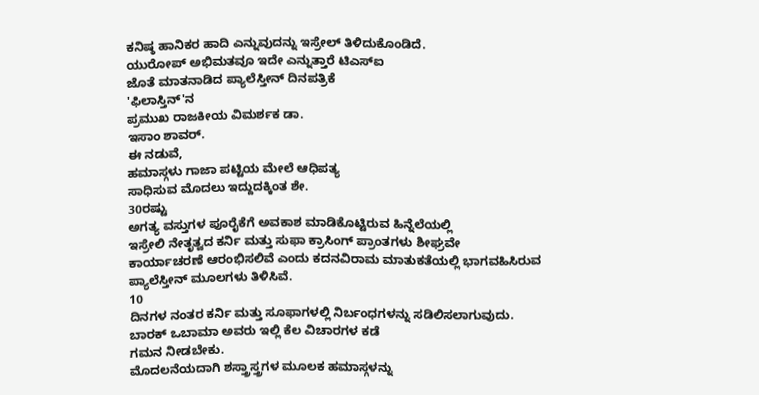ಕನಿಷ್ಠ ಹಾನಿಕರ ಹಾದಿ ಎನ್ನುವುದನ್ನು ಇಸ್ರೇಲ್ ತಿಳಿದುಕೊಂಡಿದೆ.
ಯುರೋಪ್ ಅಭಿಮತವೂ ಇದೇ ಎನ್ನುತ್ತಾರೆ ಟಿಎಸ್ಐ
ಜೊತೆ ಮಾತನಾಡಿದ ಪ್ಯಾಲೆಸ್ತೀನ್ ದಿನಪತ್ರಿಕೆ
'ಫಿಲಾಸ್ತಿನ್'ನ
ಪ್ರಮುಖ ರಾಜಕೀಯ ವಿಮರ್ಶಕ ಡಾ.
ಇಸಾಂ ಶಾವರ್.
ಈ ನಡುವೆ,
ಹಮಾಸ್ಗಳು ಗಾಜಾ ಪಟ್ಟಿಯ ಮೇಲೆ ಆಧಿಪತ್ಯ
ಸಾಧಿಸುವ ಮೊದಲು ಇದ್ದುದಕ್ಕಿಂತ ಶೇ.
30ರಷ್ಟು
ಅಗತ್ಯ ವಸ್ತುಗಳ ಪೂರೈಕೆಗೆ ಅವಕಾಶ ಮಾಡಿಕೊಟ್ಟಿರುವ ಹಿನ್ನೆಲೆಯಲ್ಲಿ
ಇಸ್ರೇಲಿ ನೇತೃತ್ವದ ಕರ್ನಿ ಮತ್ತು ಸುಫಾ ಕ್ರಾಸಿಂಗ್ ಪ್ರಾಂತಗಳು ಶೀಘ್ರವೇ
ಕಾರ್ಯಾಚರಣೆ ಆರಂಭಿಸಲಿವೆ ಎಂದು ಕದನವಿರಾಮ ಮಾತುಕತೆಯಲ್ಲಿ ಭಾಗವಹಿಸಿರುವ
ಪ್ಯಾಲೆಸ್ತೀನ್ ಮೂಲಗಳು ತಿಳಿಸಿವೆ.
10
ದಿನಗಳ ನಂತರ ಕರ್ನಿ ಮತ್ತು ಸೂಫಾಗಳಲ್ಲಿ ನಿರ್ಬಂಧಗಳನ್ನು ಸಡಿಲಿಸಲಾಗುವುದು.
ಬಾರಕ್ ಒಬಾಮಾ ಅವರು ಇಲ್ಲಿ ಕೆಲ ವಿಚಾರಗಳ ಕಡೆ
ಗಮನ ನೀಡಬೇಕು.
ಮೊದಲನೆಯದಾಗಿ ಶಸ್ತ್ರಾಸ್ತ್ರಗಳ ಮೂಲಕ ಹಮಾಸ್ಗಳನ್ನು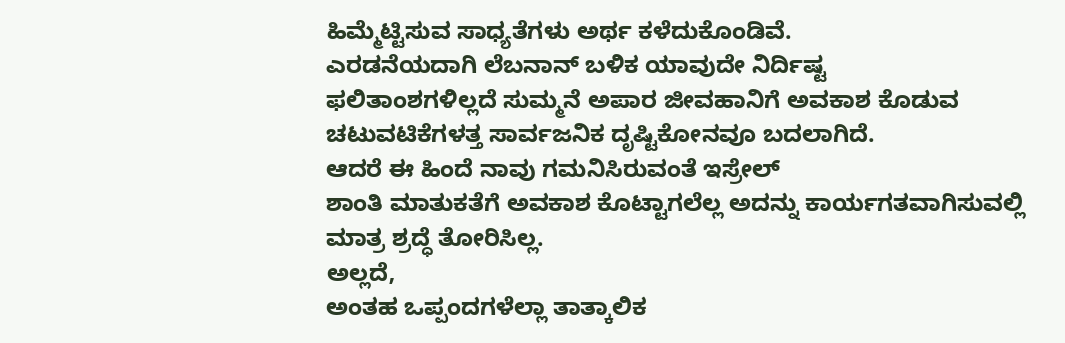ಹಿಮ್ಮೆಟ್ಟಿಸುವ ಸಾಧ್ಯತೆಗಳು ಅರ್ಥ ಕಳೆದುಕೊಂಡಿವೆ.
ಎರಡನೆಯದಾಗಿ ಲೆಬನಾನ್ ಬಳಿಕ ಯಾವುದೇ ನಿರ್ದಿಷ್ಟ
ಫಲಿತಾಂಶಗಳಿಲ್ಲದೆ ಸುಮ್ಮನೆ ಅಪಾರ ಜೀವಹಾನಿಗೆ ಅವಕಾಶ ಕೊಡುವ
ಚಟುವಟಿಕೆಗಳತ್ತ ಸಾರ್ವಜನಿಕ ದೃಷ್ಟಿಕೋನವೂ ಬದಲಾಗಿದೆ.
ಆದರೆ ಈ ಹಿಂದೆ ನಾವು ಗಮನಿಸಿರುವಂತೆ ಇಸ್ರೇಲ್
ಶಾಂತಿ ಮಾತುಕತೆಗೆ ಅವಕಾಶ ಕೊಟ್ಟಾಗಲೆಲ್ಲ ಅದನ್ನು ಕಾರ್ಯಗತವಾಗಿಸುವಲ್ಲಿ
ಮಾತ್ರ ಶ್ರದ್ಧೆ ತೋರಿಸಿಲ್ಲ.
ಅಲ್ಲದೆ,
ಅಂತಹ ಒಪ್ಪಂದಗಳೆಲ್ಲಾ ತಾತ್ಕಾಲಿಕ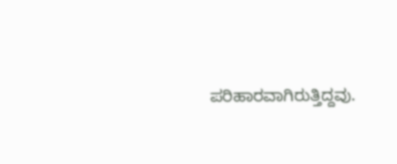ಪರಿಹಾರವಾಗಿರುತ್ತಿದ್ದವು.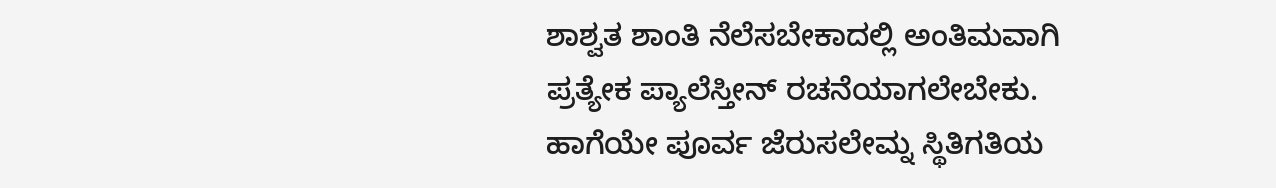ಶಾಶ್ವತ ಶಾಂತಿ ನೆಲೆಸಬೇಕಾದಲ್ಲಿ ಅಂತಿಮವಾಗಿ
ಪ್ರತ್ಯೇಕ ಪ್ಯಾಲೆಸ್ತೀನ್ ರಚನೆಯಾಗಲೇಬೇಕು.
ಹಾಗೆಯೇ ಪೂರ್ವ ಜೆರುಸಲೇಮ್ನ ಸ್ಥಿತಿಗತಿಯ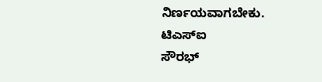ನಿರ್ಣಯವಾಗಬೇಕು.
ಟಿಎಸ್ಐ
ಸೌರಭ್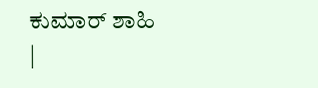ಕುಮಾರ್ ಶಾಹಿ
|